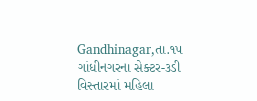Gandhinagar,તા.૧૫
ગાંધીનગરના સેક્ટર-૩ડી વિસ્તારમાં મહિલા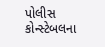પોલીસ કોન્સ્ટેબલના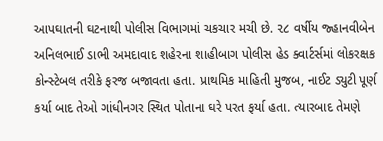આપઘાતની ઘટનાથી પોલીસ વિભાગમાં ચકચાર મચી છે. ૨૮ વર્ષીય જ્હાનવીબેન અનિલભાઈ ડાભી અમદાવાદ શહેરના શાહીબાગ પોલીસ હેડ ક્વાર્ટર્સમાં લોકરક્ષક કોન્સ્ટેબલ તરીકે ફરજ બજાવતા હતા. પ્રાથમિક માહિતી મુજબ, નાઈટ ડ્યુટી પૂર્ણ કર્યા બાદ તેઓ ગાંધીનગર સ્થિત પોતાના ઘરે પરત ફર્યા હતા. ત્યારબાદ તેમણે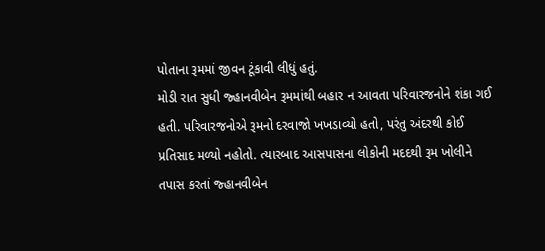પોતાના રૂમમાં જીવન ટૂંકાવી લીધું હતું.
મોડી રાત સુધી જ્હાનવીબેન રૂમમાંથી બહાર ન આવતા પરિવારજનોને શંકા ગઈ હતી. પરિવારજનોએ રૂમનો દરવાજો ખખડાવ્યો હતો, પરંતુ અંદરથી કોઈ પ્રતિસાદ મળ્યો નહોતો. ત્યારબાદ આસપાસના લોકોની મદદથી રૂમ ખોલીને તપાસ કરતાં જ્હાનવીબેન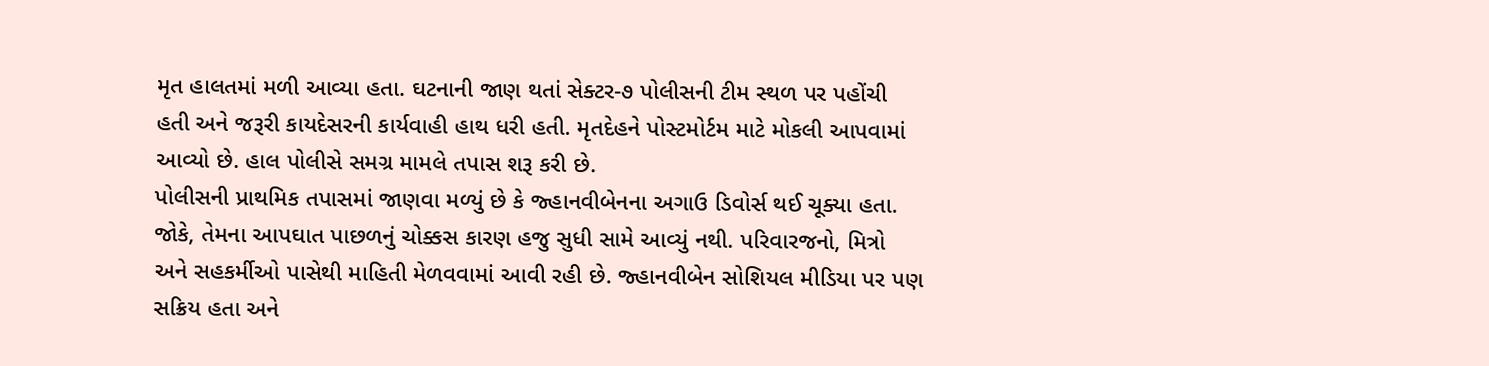મૃત હાલતમાં મળી આવ્યા હતા. ઘટનાની જાણ થતાં સેક્ટર-૭ પોલીસની ટીમ સ્થળ પર પહોંચી હતી અને જરૂરી કાયદેસરની કાર્યવાહી હાથ ધરી હતી. મૃતદેહને પોસ્ટમોર્ટમ માટે મોકલી આપવામાં આવ્યો છે. હાલ પોલીસે સમગ્ર મામલે તપાસ શરૂ કરી છે.
પોલીસની પ્રાથમિક તપાસમાં જાણવા મળ્યું છે કે જ્હાનવીબેનના અગાઉ ડિવોર્સ થઈ ચૂક્યા હતા. જોકે, તેમના આપઘાત પાછળનું ચોક્કસ કારણ હજુ સુધી સામે આવ્યું નથી. પરિવારજનો, મિત્રો અને સહકર્મીઓ પાસેથી માહિતી મેળવવામાં આવી રહી છે. જ્હાનવીબેન સોશિયલ મીડિયા પર પણ સક્રિય હતા અને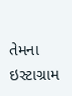તેમના ઇસ્ટાગ્રામ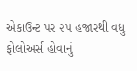એકાઉન્ટ પર ૨૫ હજારથી વધુ ફોલોઅર્સ હોવાનું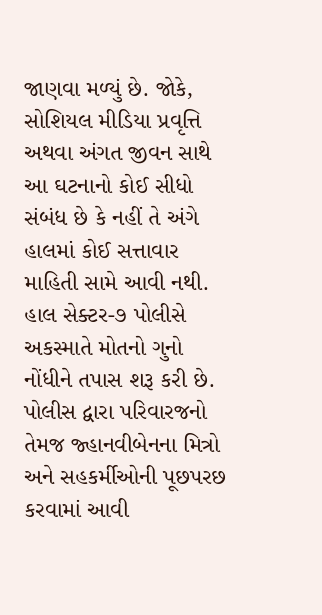જાણવા મળ્યું છે. જોકે, સોશિયલ મીડિયા પ્રવૃત્તિ અથવા અંગત જીવન સાથે આ ઘટનાનો કોઈ સીધો સંબંધ છે કે નહીં તે અંગે હાલમાં કોઈ સત્તાવાર માહિતી સામે આવી નથી.
હાલ સેક્ટર-૭ પોલીસે અકસ્માતે મોતનો ગુનો નોંધીને તપાસ શરૂ કરી છે. પોલીસ દ્વારા પરિવારજનો તેમજ જ્હાનવીબેનના મિત્રો અને સહકર્મીઓની પૂછપરછ કરવામાં આવી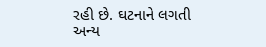રહી છે. ઘટનાને લગતી અન્ય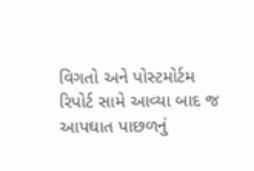વિગતો અને પોસ્ટમોર્ટમ રિપોર્ટ સામે આવ્યા બાદ જ આપઘાત પાછળનું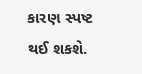કારણ સ્પષ્ટ થઈ શકશે.